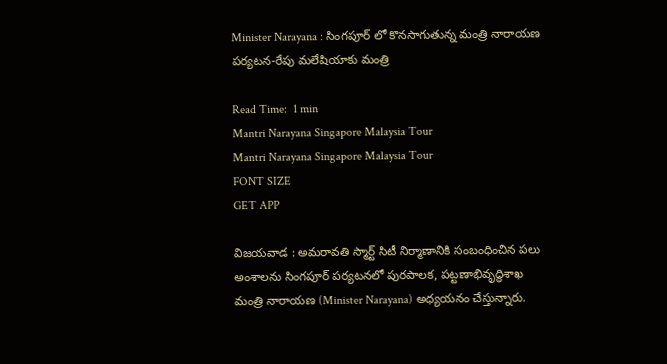Minister Narayana : సింగపూర్ లో కొనసాగుతున్న మంత్రి నారాయణ పర్యటన-రేపు మలేషియాకు మంత్రి

Read Time:  1 min
Mantri Narayana Singapore Malaysia Tour
Mantri Narayana Singapore Malaysia Tour
FONT SIZE
GET APP

విజయవాడ : అమరావతి స్మార్ట్ సిటీ నిర్మాణానికి సంబంధించిన పలు అంశాలను సింగపూర్ పర్యటనలో పురపాలక, పట్టణాభివృద్ధిశాఖ మంత్రి నారాయణ (Minister Narayana) అధ్యయనం చేస్తున్నారు.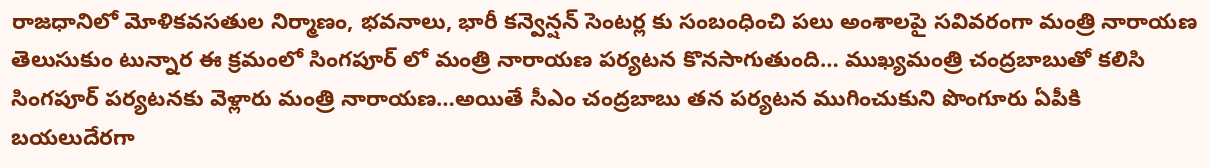రాజధానిలో మోళికవసతుల నిర్మాణం, భవనాలు, భారీ కన్వెన్షన్ సెంటర్ల కు సంబంధించి పలు అంశాలపై సవివరంగా మంత్రి నారాయణ తెలుసుకుం టున్నార ఈ క్రమంలో సింగపూర్ లో మంత్రి నారాయణ పర్యటన కొనసాగుతుంది… ముఖ్యమంత్రి చంద్రబాబుతో కలిసి సింగపూర్ పర్యటనకు వెళ్లారు మంత్రి నారాయణ…అయితే సీఎం చంద్రబాబు తన పర్యటన ముగించుకుని పొంగూరు ఏపీకి బయలుదేరగా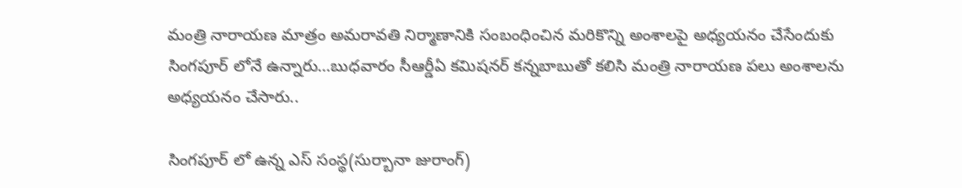మంత్రి నారాయణ మాత్రం అమరావతి నిర్మాణానికి సంబంధించిన మరికొన్ని అంశాలపై అధ్యయనం చేసేందుకు సింగపూర్ లోనే ఉన్నారు…బుధవారం సీఆర్డీఏ కమిషనర్ కన్నబాబుతో కలిసి మంత్రి నారాయణ పలు అంశాలను అధ్యయనం చేసారు..

సింగపూర్ లో ఉన్న ఎస్ సంస్థ(సుర్బానా జురాంగ్)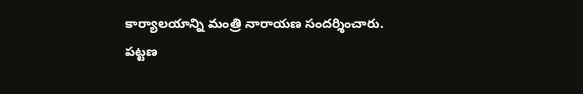కార్యాలయాన్ని మంత్రి నారాయణ సందర్శించారు. పట్టణ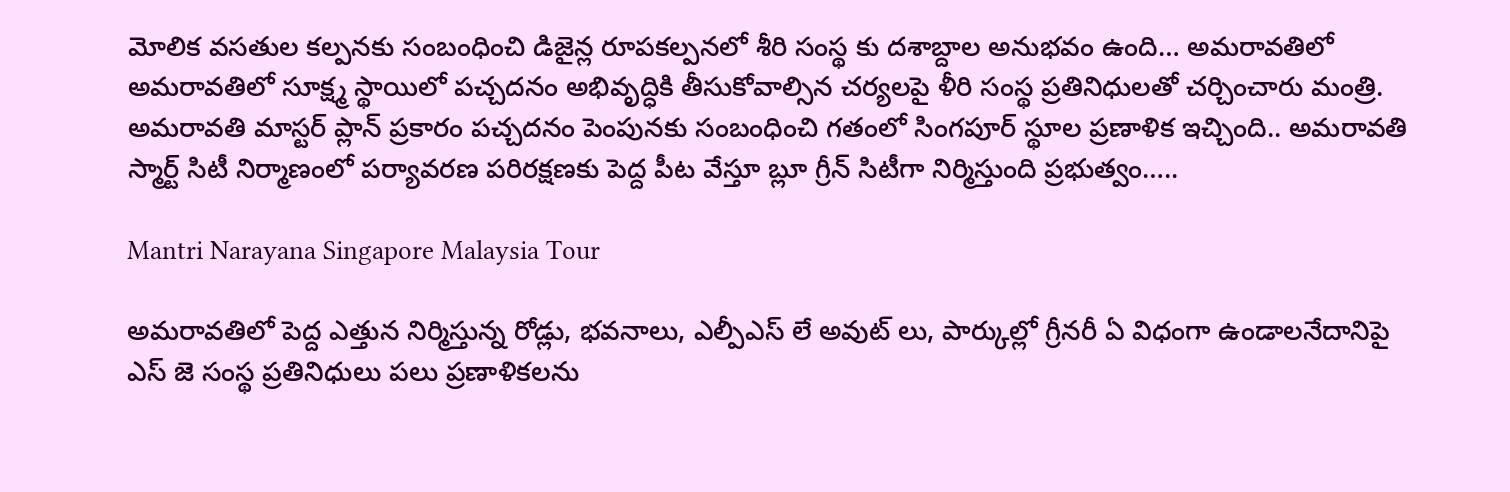మోలిక వసతుల కల్పనకు సంబంధించి డిజైన్ల రూపకల్పనలో శీరి సంస్థ కు దశాబ్దాల అనుభవం ఉంది… అమరావతిలో అమరావతిలో సూక్ష్మ స్థాయిలో పచ్చదనం అభివృద్ధికి తీసుకోవాల్సిన చర్యలపై ళీరి సంస్థ ప్రతినిధులతో చర్చించారు మంత్రి. అమరావతి మాస్టర్ ప్లాన్ ప్రకారం పచ్చదనం పెంపునకు సంబంధించి గతంలో సింగపూర్ స్థూల ప్రణాళిక ఇచ్చింది.. అమరావతి స్మార్ట్ సిటీ నిర్మాణంలో పర్యావరణ పరిరక్షణకు పెద్ద పీట వేస్తూ బ్లూ గ్రీన్ సిటీగా నిర్మిస్తుంది ప్రభుత్వం…..

Mantri Narayana Singapore Malaysia Tour

అమరావతిలో పెద్ద ఎత్తున నిర్మిస్తున్న రోడ్లు, భవనాలు, ఎల్పీఎస్ లే అవుట్ లు, పార్కుల్లో గ్రీనరీ ఏ విధంగా ఉండాలనేదానిపై ఎస్ జె సంస్థ ప్రతినిధులు పలు ప్రణాళికలను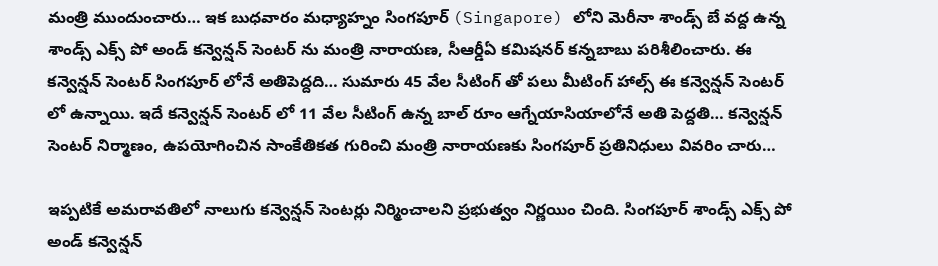మంత్రి ముందుంచారు… ఇక బుధవారం మధ్యాహ్నం సింగపూర్ (Singapore) లోని మెరీనా శాండ్స్ బే వద్ద ఉన్న శాండ్స్ ఎక్స్ పో అండ్ కన్వెన్షన్ సెంటర్ ను మంత్రి నారాయణ, సీఆర్డీఏ కమిషనర్ కన్నబాబు పరిశీలించారు. ఈ కన్వెన్షన్ సెంటర్ సింగపూర్ లోనే అతిపెద్దది… సుమారు 45 వేల సీటింగ్ తో పలు మీటింగ్ హాల్స్ ఈ కన్వెన్షన్ సెంటర్ లో ఉన్నాయి. ఇదే కన్వెన్షన్ సెంటర్ లో 11 వేల సీటింగ్ ఉన్న బాల్ రూం ఆగ్నేయాసియాలోనే అతి పెద్దతి… కన్వెన్షన్ సెంటర్ నిర్మాణం, ఉపయోగించిన సాంకేతికత గురించి మంత్రి నారాయణకు సింగపూర్ ప్రతినిధులు వివరిం చారు…

ఇప్పటికే అమరావతిలో నాలుగు కన్వెన్షన్ సెంటర్లు నిర్మించాలని ప్రభుత్వం నిర్ణయిం చింది. సింగపూర్ శాండ్స్ ఎక్స్ పో అండ్ కన్వెన్షన్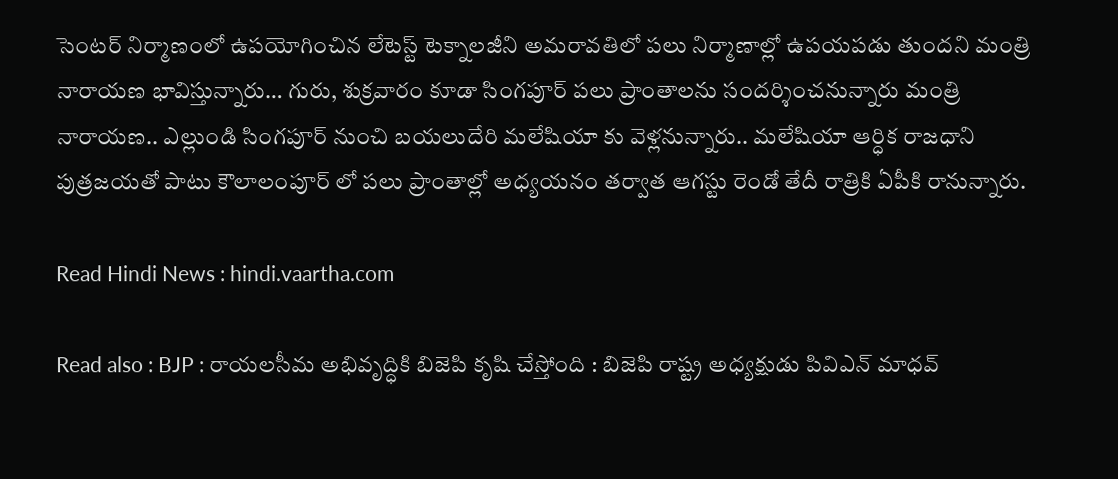సెంటర్ నిర్మాణంలో ఉపయోగించిన లేటెస్ట్ టెక్నాలజీని అమరావతిలో పలు నిర్మాణాల్లో ఉపయపడు తుందని మంత్రి నారాయణ భావిస్తున్నారు… గురు, శుక్రవారం కూడా సింగపూర్ పలు ప్రాంతాలను సందర్శించనున్నారు మంత్రి నారాయణ.. ఎల్లుండి సింగపూర్ నుంచి బయలుదేరి మలేషియా కు వెళ్లనున్నారు.. మలేషియా ఆర్ధిక రాజధాని పుత్రజయతో పాటు కౌలాలంపూర్ లో పలు ప్రాంతాల్లో అధ్యయనం తర్వాత ఆగస్టు రెండో తేదీ రాత్రికి ఏపీకి రానున్నారు.

Read Hindi News : hindi.vaartha.com

Read also : BJP : రాయలసీమ అభివృద్ధికి బిజెపి కృషి చేస్తోంది : బిజెపి రాష్ట్ర అధ్యక్షుడు పివిఎన్ మాధవ్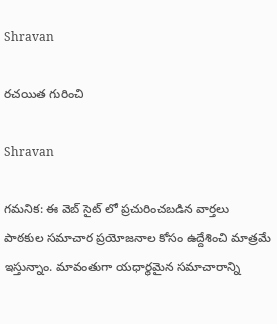Shravan

రచయిత గురించి

Shravan

గమనిక: ఈ వెబ్ సైట్ లో ప్రచురించబడిన వార్తలు పాఠకుల సమాచార ప్రయోజనాల కోసం ఉద్దేశించి మాత్రమే ఇస్తున్నాం. మావంతుగా యధార్థమైన సమాచారాన్ని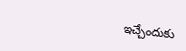ఇచ్చేందుకు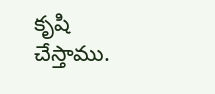కృషి చేస్తాము.